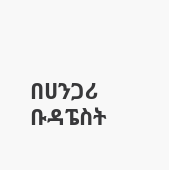በሀንጋሪ ቡዳፔስት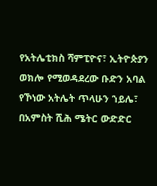የአትሌቲክስ ሻምፒዮና፣ ኢትዮጵያን ወክሎ የሚወዳደረው ቡድን አባል የኾነው አትሌት ጥላሁን ኀይሌ፣ በአምስት ሺሕ ሜትር ውድድር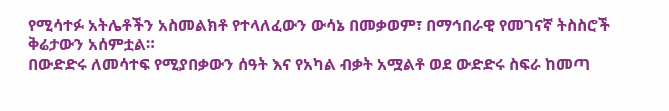የሚሳተፉ አትሌቶችን አስመልክቶ የተላለፈውን ውሳኔ በመቃወም፣ በማኅበራዊ የመገናኛ ትስስሮች ቅሬታውን አሰምቷል።
በውድድሩ ለመሳተፍ የሚያበቃውን ሰዓት እና የአካል ብቃት አሟልቶ ወደ ውድድሩ ስፍራ ከመጣ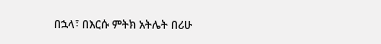በኋላ፣ በእርሱ ምትክ አትሌት በሪሁ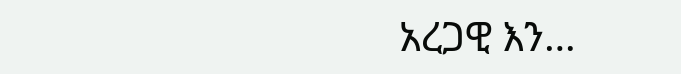አረጋዊ እን…